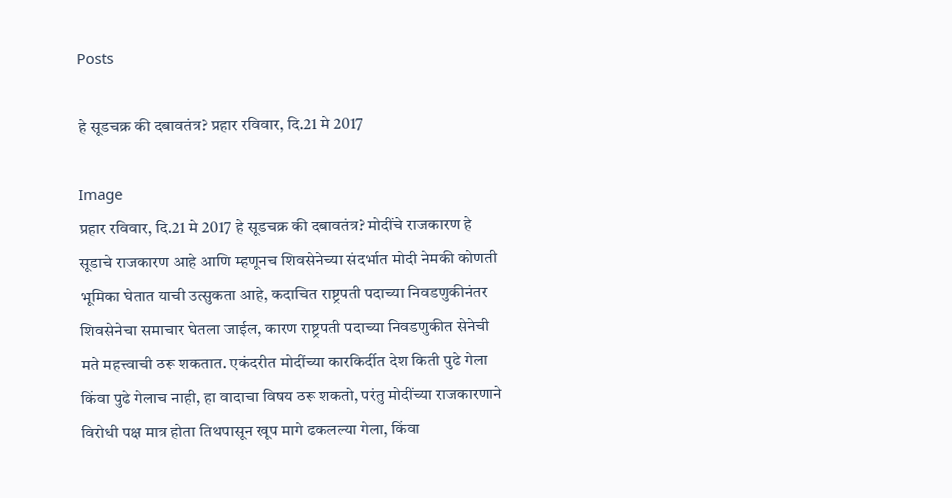Posts

हे सूडचक्र की दबावतंत्र? प्रहार रविवार, दि.21 मे 2017

Image
प्रहार रविवार, दि.21 मे 2017 हे सूडचक्र की दबावतंत्र? मोदींचे राजकारण हे सूडाचे राजकारण आहे आणि म्हणूनच शिवसेनेच्या संदर्भात मोदी नेमकी कोणती भूमिका घेतात याची उत्सुकता आहे, कदाचित राष्ट्रपती पदाच्या निवडणुकीनंतर शिवसेनेचा समाचार घेतला जाईल, कारण राष्ट्रपती पदाच्या निवडणुकीत सेनेची मते महत्त्वाची ठरू शकतात. एकंदरीत मोदींच्या कारकिर्दीत देश किती पुढे गेला किंवा पुढे गेलाच नाही, हा वादाचा विषय ठरू शकतो, परंतु मोदींच्या राजकारणाने विरोधी पक्ष मात्र होता तिथपासून खूप मागे ढकलल्या गेला, किंवा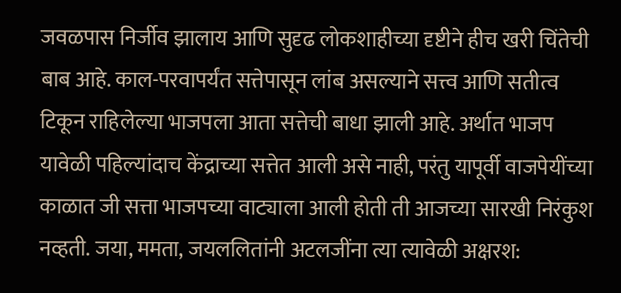जवळपास निर्जीव झालाय आणि सुदृढ लोकशाहीच्या दृष्टीने हीच खरी चिंतेची बाब आहे. काल-परवापर्यंत सत्तेपासून लांब असल्याने सत्त्व आणि सतीत्व टिकून राहिलेल्या भाजपला आता सत्तेची बाधा झाली आहे. अर्थात भाजप यावेळी पहिल्यांदाच केंद्राच्या सत्तेत आली असे नाही, परंतु यापूर्वी वाजपेयींच्या काळात जी सत्ता भाजपच्या वाट्याला आली होती ती आजच्या सारखी निरंकुश नव्हती. जया, ममता, जयललितांनी अटलजींना त्या त्यावेळी अक्षरश: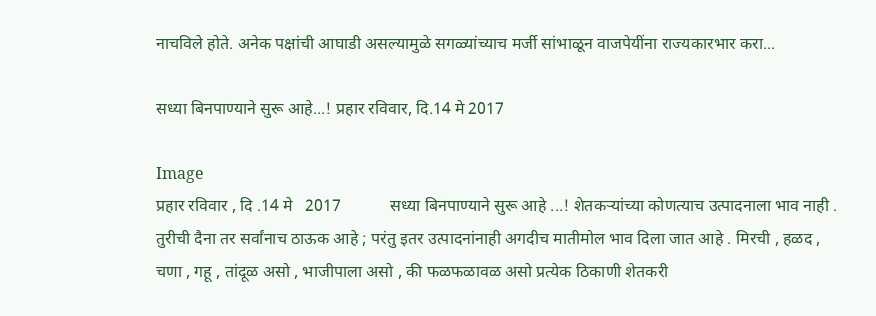नाचविले होते. अनेक पक्षांची आघाडी असल्यामुळे सगळ्यांच्याच मर्जी सांभाळून वाजपेयींना राज्यकारभार करा...

सध्या बिनपाण्याने सुरू आहे...! प्रहार रविवार, दि.14 मे 2017

Image
प्रहार रविवार , दि .14 मे   2017            सध्या बिनपाण्याने सुरू आहे ...! शेतकऱ्यांच्या कोणत्याच उत्पादनाला भाव नाही . तुरीची दैना तर सर्वांनाच ठाऊक आहे ; परंतु इतर उत्पादनांनाही अगदीच मातीमोल भाव दिला जात आहे . मिरची , हळद , चणा , गहू , तांदूळ असो , भाजीपाला असो , की फळफळावळ असो प्रत्येक ठिकाणी शेतकरी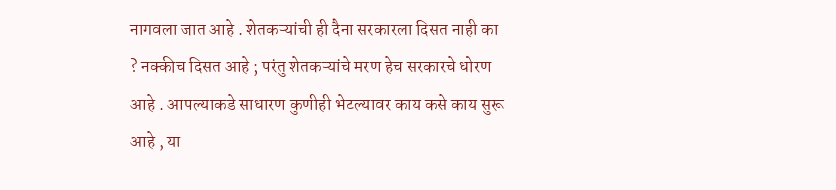नागवला जात आहे . शेतकऱ्यांची ही दैना सरकारला दिसत नाही का ? नक्कीच दिसत आहे ; परंतु शेतकऱ्यांचे मरण हेच सरकारचे धोरण आहे . आपल्याकडे साधारण कुणीही भेटल्यावर काय कसे काय सुरू आहे , या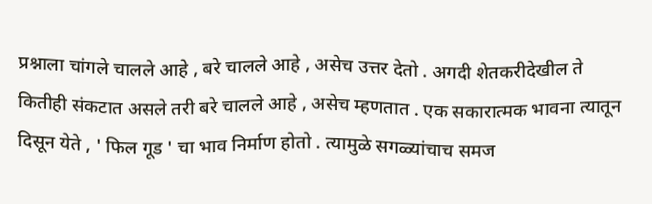प्रश्नाला चांगले चालले आहे , बरे चालले आहे , असेच उत्तर देतो . अगदी शेतकरीदेखील ते कितीही संकटात असले तरी बरे चालले आहे , असेच म्हणतात . एक सकारात्मक भावना त्यातून दिसून येते , ' फिल गूड ' चा भाव निर्माण होतो . त्यामुळे सगळ्यांचाच समज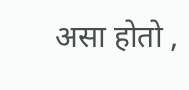असा होतो ,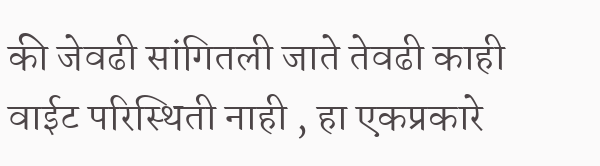की जेवढी सांगितली जाते तेवढी काही वाईट परिस्थिती नाही , हा एकप्रकारे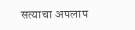सत्याचा अपलाप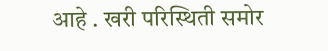आहे . खरी परिस्थिती समोर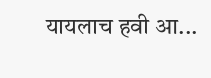यायलाच हवी आ...